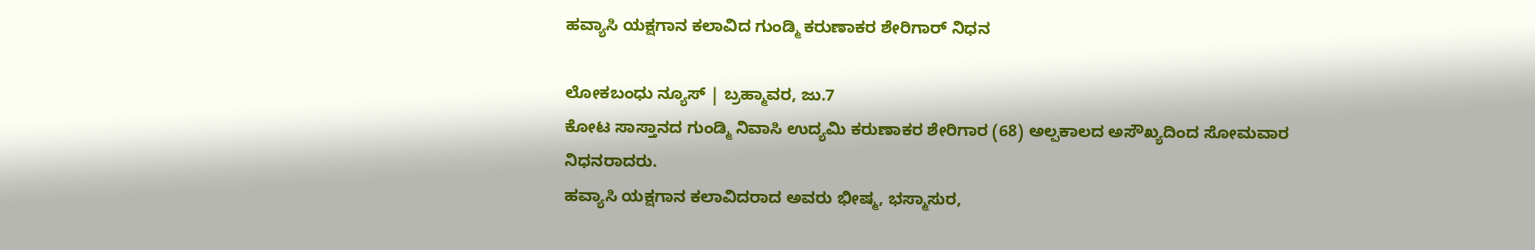ಹವ್ಯಾಸಿ ಯಕ್ಷಗಾನ ಕಲಾವಿದ ಗುಂಡ್ಮಿ ಕರುಣಾಕರ ಶೇರಿಗಾರ್ ನಿಧನ

ಲೋಕಬಂಧು ನ್ಯೂಸ್ | ಬ್ರಹ್ಮಾವರ, ಜು.7
ಕೋಟ ಸಾಸ್ತಾನದ ಗುಂಡ್ಮಿ ನಿವಾಸಿ ಉದ್ಯಮಿ ಕರುಣಾಕರ ಶೇರಿಗಾರ (68) ಅಲ್ಪಕಾಲದ ಅಸೌಖ್ಯದಿಂದ ಸೋಮವಾರ ನಿಧನರಾದರು.
ಹವ್ಯಾಸಿ ಯಕ್ಷಗಾನ ಕಲಾವಿದರಾದ ಅವರು ಭೀಷ್ಮ, ಭಸ್ಮಾಸುರ,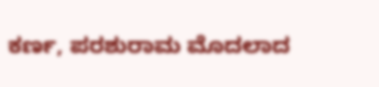ಕರ್ಣ, ಪರಶುರಾಮ ಮೊದಲಾದ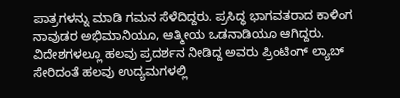ಪಾತ್ರಗಳನ್ನು ಮಾಡಿ ಗಮನ ಸೆಳೆದಿದ್ದರು. ಪ್ರಸಿದ್ಧ ಭಾಗವತರಾದ ಕಾಳಿಂಗ ನಾವುಡರ ಅಭಿಮಾನಿಯೂ, ಆತ್ಮೀಯ ಒಡನಾಡಿಯೂ ಆಗಿದ್ದರು. ವಿದೇಶಗಳಲ್ಲೂ ಹಲವು ಪ್ರದರ್ಶನ ನೀಡಿದ್ದ ಅವರು ಪ್ರಿಂಟಿಂಗ್ ಲ್ಯಾಬ್ ಸೇರಿದಂತೆ ಹಲವು ಉದ್ಯಮಗಳಲ್ಲಿ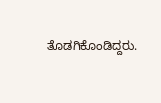ತೊಡಗಿಕೊಂಡಿದ್ದರು.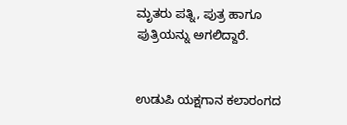ಮೃತರು ಪತ್ನಿ, ಪುತ್ರ ಹಾಗೂ ಪುತ್ರಿಯನ್ನು ಅಗಲಿದ್ದಾರೆ.


ಉಡುಪಿ ಯಕ್ಷಗಾನ ಕಲಾರಂಗದ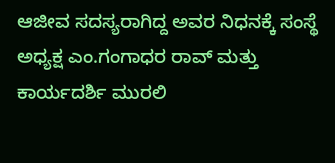ಆಜೀವ ಸದಸ್ಯರಾಗಿದ್ದ ಅವರ ನಿಧನಕ್ಕೆ ಸಂಸ್ಥೆ ಅಧ್ಯಕ್ಷ ಎಂ.ಗಂಗಾಧರ ರಾವ್ ಮತ್ತು ಕಾರ್ಯದರ್ಶಿ ಮುರಲಿ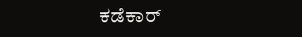ಕಡೆಕಾರ್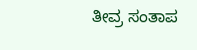ತೀವ್ರ ಸಂತಾಪ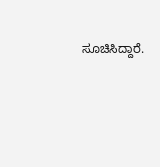ಸೂಚಿಸಿದ್ದಾರೆ.